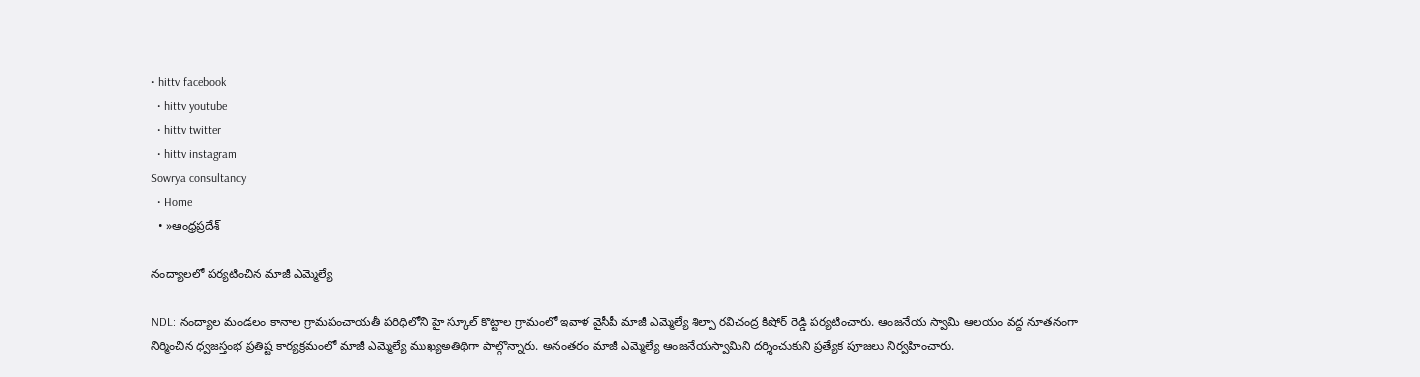• hittv facebook
  • hittv youtube
  • hittv twitter
  • hittv instagram
Sowrya consultancy
  • Home
  • »ఆంధ్రప్రదేశ్

నంద్యాలలో పర్యటించిన మాజీ ఎమ్మెల్యే

NDL: నంద్యాల మండలం కానాల గ్రామపంచాయతీ పరిధిలోని హై స్కూల్ కొట్టాల గ్రామంలో ఇవాళ వైసీపీ మాజీ ఎమ్మెల్యే శిల్పా రవిచంద్ర కిషోర్ రెడ్డి పర్యటించారు. ఆంజనేయ స్వామి ఆలయం వద్ద నూతనంగా నిర్మించిన ధ్వజస్తంభ ప్రతిష్ట కార్యక్రమంలో మాజీ ఎమ్మెల్యే ముఖ్యఅతిథిగా పాల్గొన్నారు. అనంతరం మాజీ ఎమ్మెల్యే ఆంజనేయస్వామిని దర్శించుకుని ప్రత్యేక పూజలు నిర్వహించారు.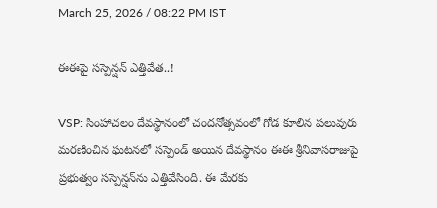March 25, 2026 / 08:22 PM IST

ఈఈపై సస్పెన్షన్ ఎత్తివేత..!

VSP: సింహాచలం దేవస్థానంలో చందనోత్సవంలో గోడ కూలిన పలువురు మరణించిన ఘటనలో సస్పెండ్ అయిన దేవస్థానం ఈఈ శ్రీనివాసరాజుపై ప్రభుత్వం సస్పెన్షన్‌ను ఎత్తివేసింది. ఈ మేరకు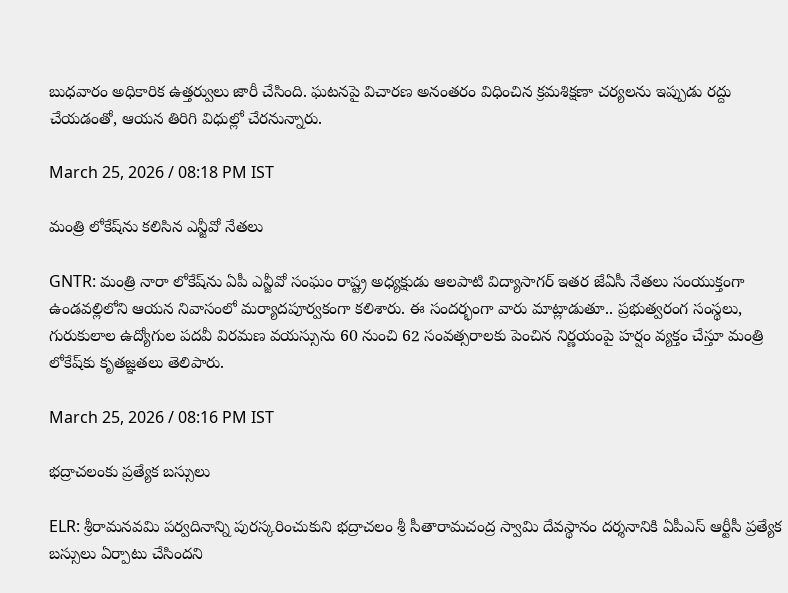బుధవారం అధికారిక ఉత్తర్వులు జారీ చేసింది. ఘటనపై విచారణ అనంతరం విధించిన క్రమశిక్షణా చర్యలను ఇప్పుడు రద్దు చేయడంతో, ఆయన తిరిగి విధుల్లో చేరనున్నారు.

March 25, 2026 / 08:18 PM IST

మంత్రి లోకేష్‌ను కలిసిన ఎన్జీవో నేతలు

GNTR: మంత్రి నారా లోకేష్‌ను ఏపీ ఎన్జీవో సంఘం రాష్ట్ర అధ్యక్షుడు ఆలపాటి విద్యాసాగర్ ఇతర జేఏసీ నేతలు సంయుక్తంగా ఉండవల్లిలోని ఆయన నివాసంలో మర్యాదపూర్వకంగా కలిశారు. ఈ సందర్భంగా వారు మాట్లాడుతూ.. ప్రభుత్వరంగ సంస్థలు, గురుకులాల ఉద్యోగుల పదవీ విరమణ వయస్సును 60 నుంచి 62 సంవత్సరాలకు పెంచిన నిర్ణయంపై హర్షం వ్యక్తం చేస్తూ మంత్రి లోకేష్‌కు కృతజ్ఞతలు తెలిపారు.

March 25, 2026 / 08:16 PM IST

భద్రాచలంకు ప్రత్యేక బస్సులు

ELR: శ్రీరామనవమి పర్వదినాన్ని పురస్కరించుకుని భద్రాచలం శ్రీ సీతారామచంద్ర స్వామి దేవస్థానం దర్శనానికి ఏపీఎస్ ఆర్టీసీ ప్రత్యేక బస్సులు ఏర్పాటు చేసిందని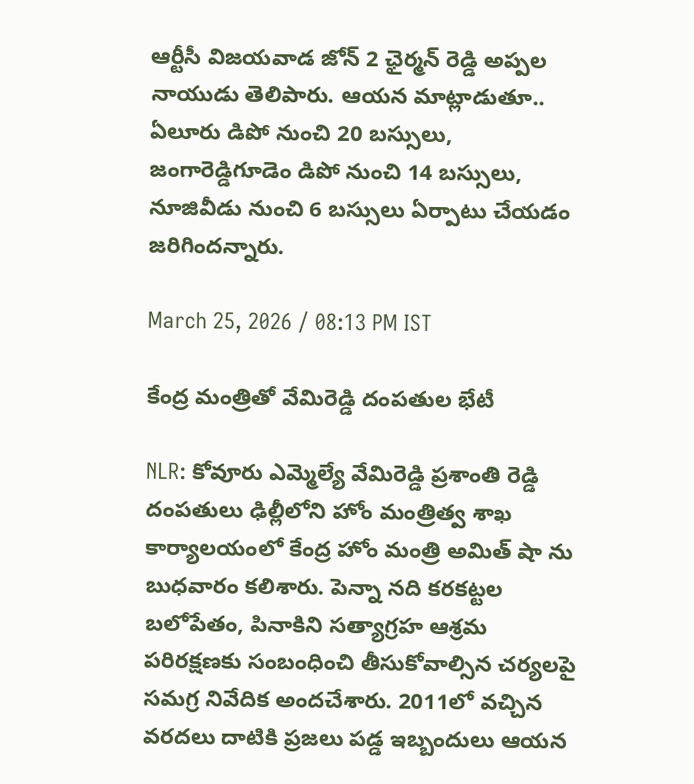ఆర్టీసీ విజయవాడ జోన్ 2 ఛైర్మన్ రెడ్డి అప్పల నాయుడు తెలిపారు. ఆయన మాట్లాడుతూ.. ఏలూరు డిపో నుంచి 20 బస్సులు, జంగారెడ్డిగూడెం డిపో నుంచి 14 బస్సులు, నూజివీడు నుంచి 6 బస్సులు ఏర్పాటు చేయడం జరిగిందన్నారు.

March 25, 2026 / 08:13 PM IST

కేంద్ర మంత్రితో వేమిరెడ్డి దంపతుల భేటీ

NLR: కోవూరు ఎమ్మెల్యే వేమిరెడ్డి ప్రశాంతి రెడ్డి దంపతులు ఢిల్లీలోని హోం మంత్రిత్వ శాఖ కార్యాలయంలో కేంద్ర హోం మంత్రి అమిత్ షా ను బుధవారం కలిశారు. పెన్నా నది కరకట్టల బలోపేతం, పినాకిని సత్యాగ్రహ ఆశ్రమ పరిరక్షణకు సంబంధించి తీసుకోవాల్సిన చర్యలపై సమగ్ర నివేదిక అందచేశారు. 2011లో వచ్చిన వరదలు దాటికి ప్రజలు పడ్డ ఇబ్బందులు ఆయన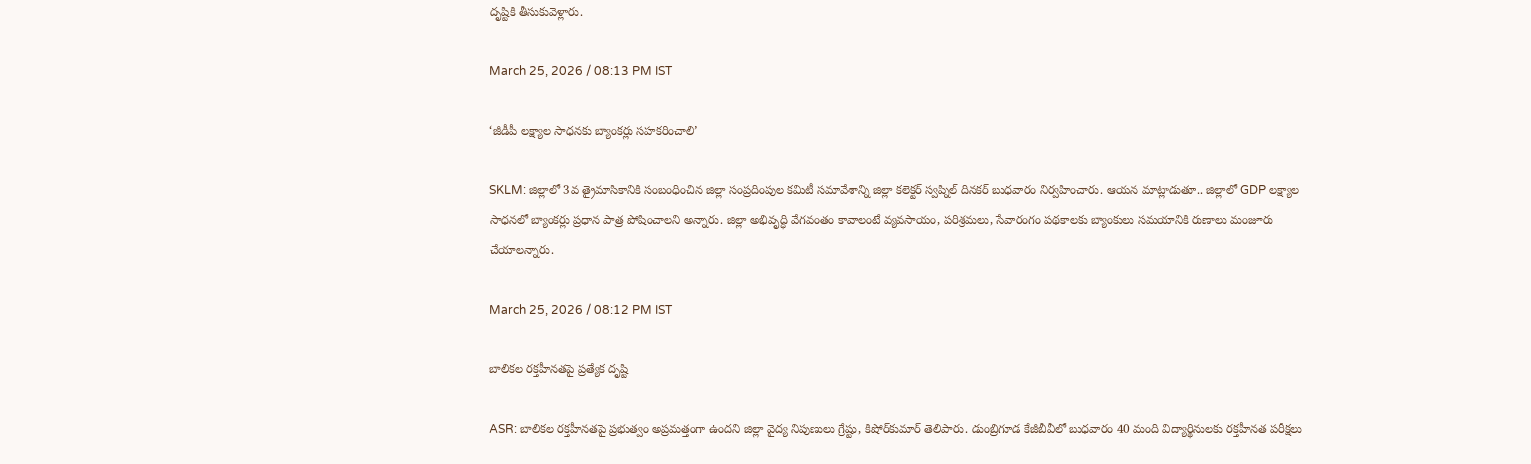దృష్టికి తీసుకువెళ్లారు.

March 25, 2026 / 08:13 PM IST

‘జీడీపీ లక్ష్యాల సాధనకు బ్యాంకర్లు సహకరించాలి’

SKLM: జిల్లాలో 3వ త్రైమాసికానికి సంబంధించిన జిల్లా సంప్రదింపుల కమిటీ సమావేశాన్ని జిల్లా కలెక్టర్ స్వప్నిల్ దినకర్ బుధవారం నిర్వహించారు. ఆయన మాట్లాడుతూ.. జిల్లాలో GDP లక్ష్యాల సాధనలో బ్యాంకర్లు ప్రధాన పాత్ర పోషించాలని అన్నారు. జిల్లా అభివృద్ధి వేగవంతం కావాలంటే వ్యవసాయం, పరిశ్రమలు, సేవారంగం పథకాలకు బ్యాంకులు సమయానికి రుణాలు మంజూరు చేయాలన్నారు.

March 25, 2026 / 08:12 PM IST

బాలికల రక్తహీనతపై ప్రత్యేక దృష్టి

ASR: బాలికల రక్తహీనతపై ప్రభుత్వం అప్రమత్తంగా ఉందని జిల్లా వైద్య నిపుణులు గ్రేష్టు, కిషోర్‌కుమార్ తెలిపారు. డుంబ్రిగూడ కేజీబీవీలో బుధవారం 40 మంది విద్యార్థినులకు రక్తహీనత పరీక్షలు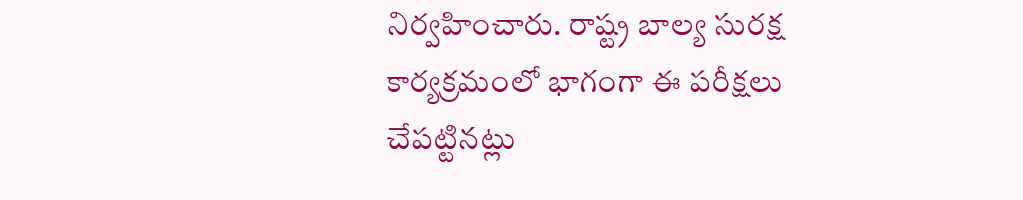నిర్వహించారు. రాష్ట్ర బాల్య సురక్ష కార్యక్రమంలో భాగంగా ఈ పరీక్షలు చేపట్టినట్లు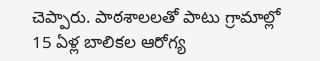చెప్పారు. పాఠశాలలతో పాటు గ్రామాల్లో 15 ఏళ్ల బాలికల ఆరోగ్య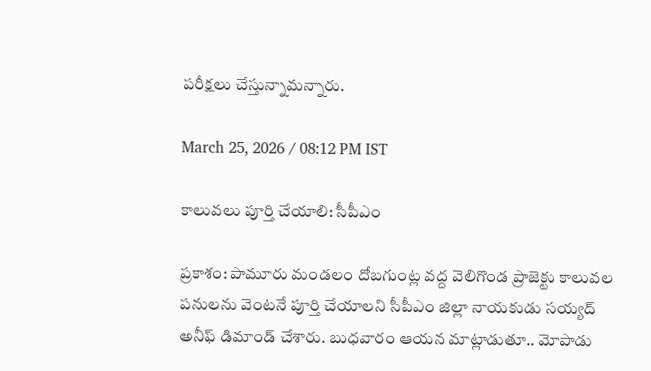పరీక్షలు చేస్తున్నామన్నారు.

March 25, 2026 / 08:12 PM IST

కాలువలు పూర్తి చేయాలి: సీపీఎం

ప్రకాశం: పామూరు మండలం దోబగుంట్ల వద్ద వెలిగొండ ప్రాజెక్టు కాలువల పనులను వెంటనే పూర్తి చేయాలని సీపీఎం జిల్లా నాయకుడు సయ్యద్ అనీఫ్ డిమాండ్ చేశారు. బుధవారం ఆయన మాట్లాడుతూ.. మోపాడు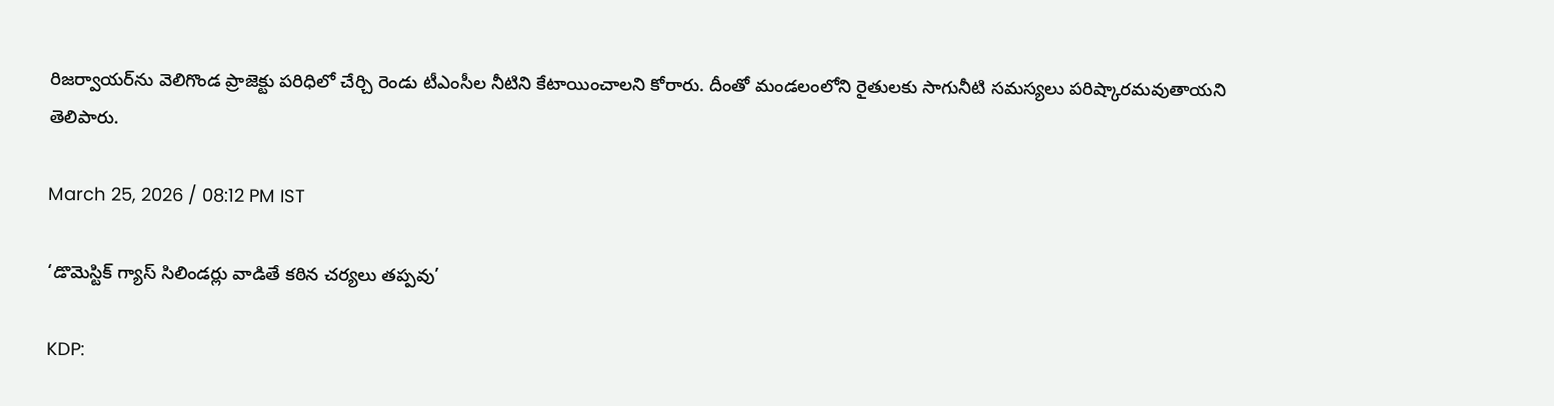రిజర్వాయర్‌ను వెలిగొండ ప్రాజెక్టు పరిధిలో చేర్చి రెండు టీఎంసీల నీటిని కేటాయించాలని కోరారు. దీంతో మండలంలోని రైతులకు సాగునీటి సమస్యలు పరిష్కారమవుతాయని తెలిపారు.

March 25, 2026 / 08:12 PM IST

‘డొమెస్టిక్ గ్యాస్ సిలిండర్లు వాడితే కఠిన చర్యలు తప్పవు’

KDP: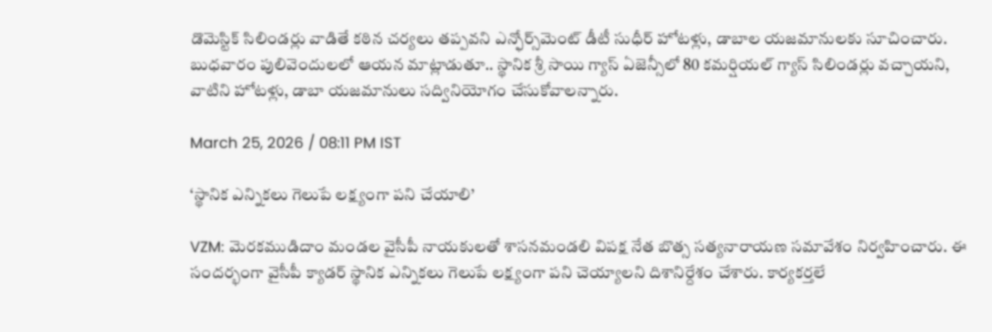డొమెస్టిక్ సిలిండర్లు వాడితే కఠిన చర్యలు తప్పవని ఎన్ఫోర్స్‌మెంట్ డీటీ సుధీర్ హోటళ్లు, డాబాల యజమానులకు సూచించారు. బుధవారం పులివెందులలో ఆయన మాట్లాడుతూ.. స్థానిక శ్రీ సాయి గ్యాస్ ఏజెన్సీలో 80 కమర్షియల్ గ్యాస్ సిలిండర్లు వచ్చాయని, వాటిని హోటళ్లు, డాబా యజమానులు సద్వినియోగం చేసుకోవాలన్నారు.

March 25, 2026 / 08:11 PM IST

‘స్థానిక ఎన్నికలు గెలుపే లక్ష్యంగా పని చేయాలి’

VZM: మెరకముడిదాం మండల వైసీపీ నాయకులతో శాసనమండలి విపక్ష నేత బొత్స సత్యనారాయణ సమావేశం నిర్వహించారు. ఈ సందర్భంగా వైసీపీ క్యాడర్ స్థానిక ఎన్నికలు గెలుపే లక్ష్యంగా పని చెయ్యాలని దిశానిర్దేశం చేశారు. కార్యకర్తలే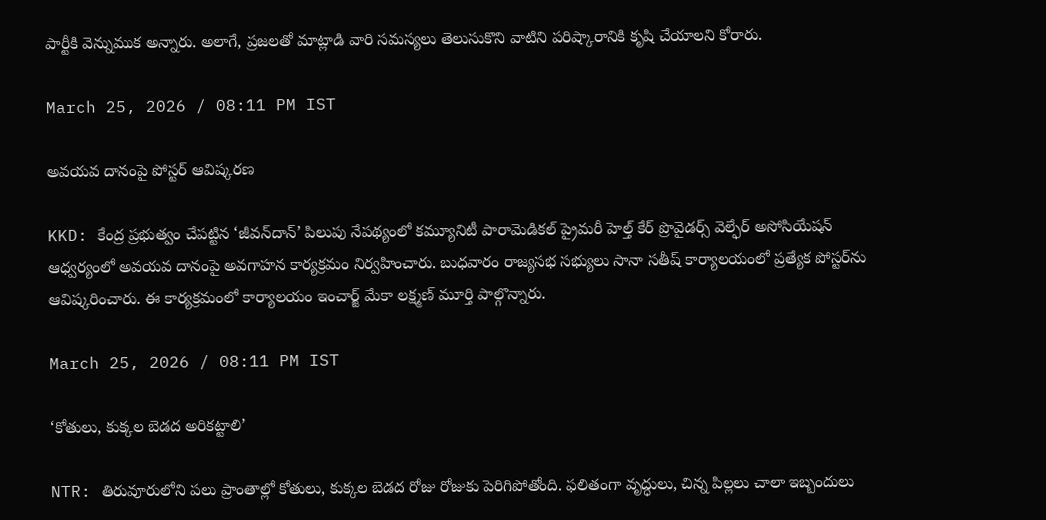పార్టీకి వెన్నుముక అన్నారు. అలాగే, ప్రజలతో మాట్లాడి వారి సమస్యలు తెలుసుకొని వాటిని పరిష్కారానికి కృషి చేయాలని కోరారు.

March 25, 2026 / 08:11 PM IST

అవయవ దానంపై పోస్టర్ ఆవిష్కరణ

KKD: కేంద్ర ప్రభుత్వం చేపట్టిన ‘జీవన్‌దాన్’ పిలుపు నేపథ్యంలో కమ్యూనిటీ పారామెడికల్ ప్రైమరీ హెల్త్ కేర్ ప్రొవైడర్స్ వెల్ఫేర్ అసోసియేషన్ ఆధ్వర్యంలో అవయవ దానంపై అవగాహన కార్యక్రమం నిర్వహించారు. బుధవారం రాజ్యసభ సభ్యులు సానా సతీష్ కార్యాలయంలో ప్రత్యేక పోస్టర్‌ను ఆవిష్కరించారు. ఈ కార్యక్రమంలో కార్యాలయం ఇంచార్జ్ మేకా లక్ష్మణ్ మూర్తి పాల్గొన్నారు.

March 25, 2026 / 08:11 PM IST

‘కోతులు, కుక్కల బెడద అరికట్టాలి’

NTR: తిరువూరులోని పలు ప్రాంతాల్లో కోతులు, కుక్కల బెడద రోజు రోజుకు పెరిగిపోతోంది. ఫలితంగా వృద్ధులు, చిన్న పిల్లలు చాలా ఇబ్బందులు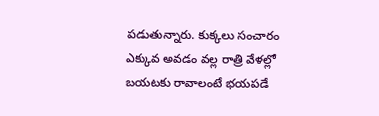పడుతున్నారు. కుక్కలు సంచారం ఎక్కువ అవడం వల్ల రాత్రి వేళల్లో బయటకు రావాలంటే భయపడే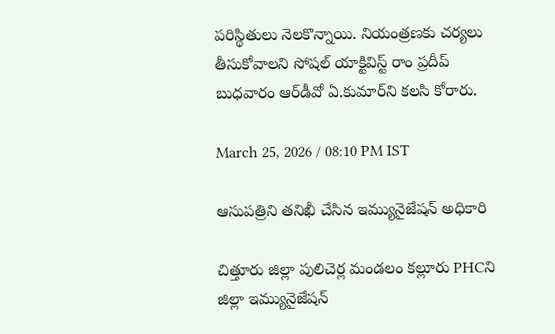పరిస్థితులు నెలకొన్నాయి. నియంత్రణకు చర్యలు తీసుకోవాలని సోషల్ యాక్టివిస్ట్ రాం ప్రదీప్ బుధవారం ఆర్‌డీవో ఏ.కుమార్‌ని కలసి కోరారు.

March 25, 2026 / 08:10 PM IST

ఆసుపత్రిని తనిఖీ చేసిన ఇమ్యునైజేషన్ అధికారి

చిత్తూరు జిల్లా పులిచెర్ల మండలం కల్లూరు PHCని జిల్లా ఇమ్యునైజేషన్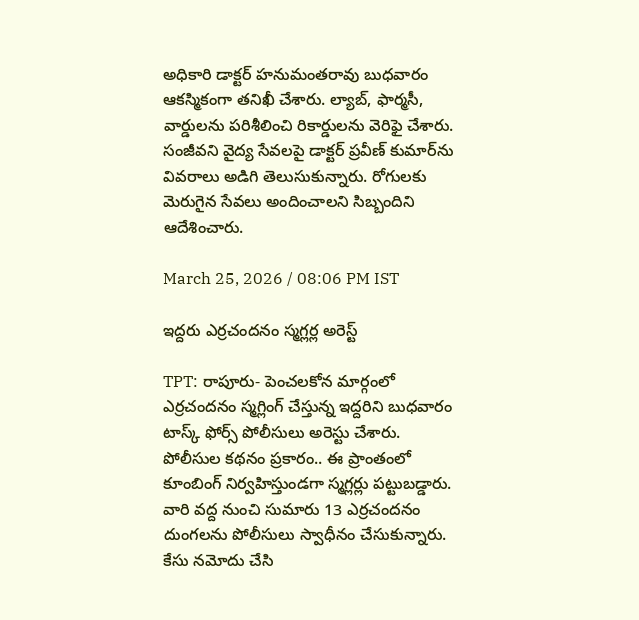అధికారి డాక్టర్ హనుమంతరావు బుధవారం ఆకస్మికంగా తనిఖీ చేశారు. ల్యాబ్, ఫార్మసీ, వార్డులను పరిశీలించి రికార్డులను వెరిఫై చేశారు. సంజీవని వైద్య సేవలపై డాక్టర్ ప్రవీణ్ కుమార్‌ను వివరాలు అడిగి తెలుసుకున్నారు. రోగులకు మెరుగైన సేవలు అందించాలని సిబ్బందిని ఆదేశించారు.

March 25, 2026 / 08:06 PM IST

ఇద్దరు ఎర్రచందనం స్మగ్లర్ల అరెస్ట్

TPT: రాపూరు- పెంచలకోన మార్గంలో ఎర్రచందనం స్మగ్లింగ్ చేస్తున్న ఇద్దరిని బుధవారం టాస్క్ ఫోర్స్ పోలీసులు అరెస్టు చేశారు. పోలీసుల కథనం ప్రకారం.. ఈ ప్రాంతంలో కూంబింగ్ నిర్వహిస్తుండగా స్మగ్లర్లు పట్టుబడ్డారు. వారి వద్ద నుంచి సుమారు 13 ఎర్రచందనం దుంగలను పోలీసులు స్వాధీనం చేసుకున్నారు. కేసు నమోదు చేసి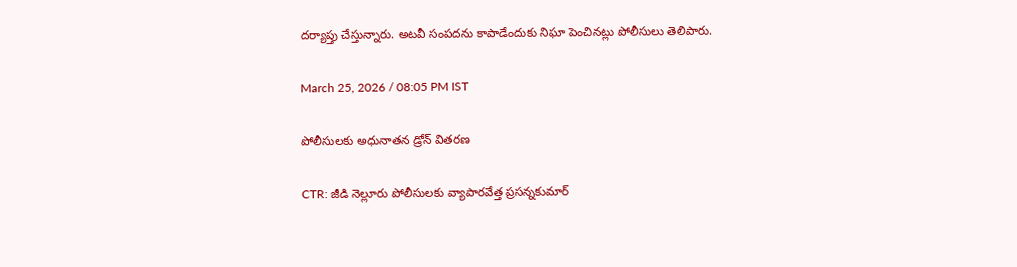దర్యాప్తు చేస్తున్నారు. అటవీ సంపదను కాపాడేందుకు నిఘా పెంచినట్లు పోలీసులు తెలిపారు.

March 25, 2026 / 08:05 PM IST

పోలీసులకు అధునాతన డ్రోన్ వితరణ

CTR: జీడి నెల్లూరు పోలీసులకు వ్యాపారవేత్త ప్రసన్నకుమార్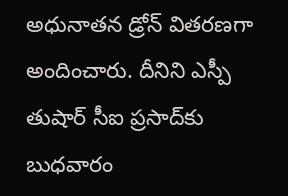అధునాతన డ్రోన్ వితరణగా అందించారు. దీనిని ఎస్పీ తుషార్ సీఐ ప్రసాద్‌కు బుధవారం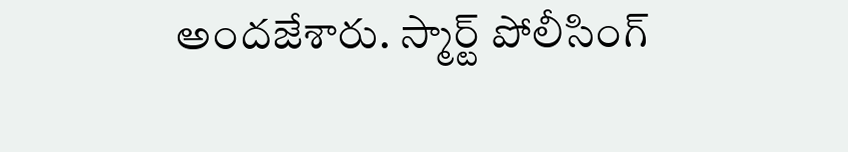అందజేశారు. స్మార్ట్ పోలీసింగ్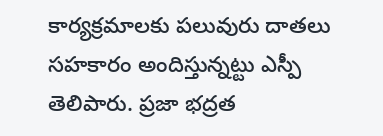కార్యక్రమాలకు పలువురు దాతలు సహకారం అందిస్తున్నట్టు ఎస్పీ తెలిపారు. ప్రజా భద్రత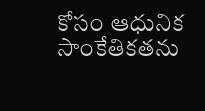కోసం ఆధునిక సాంకేతికతను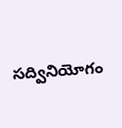సద్వినియోగం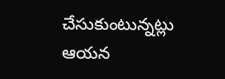చేసుకుంటున్నట్లు ఆయన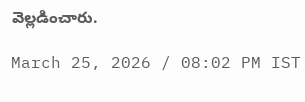వెల్లడించారు.

March 25, 2026 / 08:02 PM IST